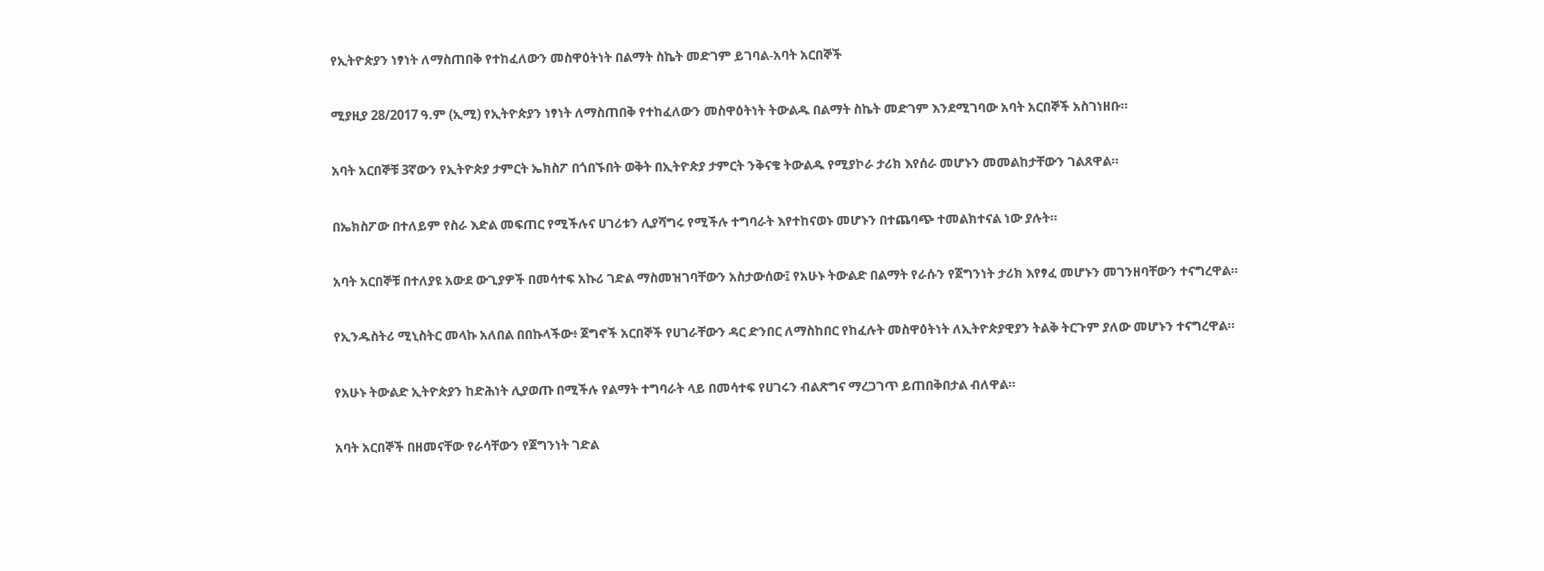የኢትዮጵያን ነፃነት ለማስጠበቅ የተከፈለውን መስዋዕትነት በልማት ስኬት መድገም ይገባል-አባት አርበኞች

ሚያዚያ 28/2017 ዓ.ም (ኢሚ) የኢትዮጵያን ነፃነት ለማስጠበቅ የተከፈለውን መስዋዕትነት ትውልዱ በልማት ስኬት መድገም እንደሚገባው አባት አርበኞች አስገነዘቡ።

አባት አርበኞቹ 3ኛውን የኢትዮጵያ ታምርት ኤክስፖ በጎበኙበት ወቅት በኢትዮጵያ ታምርት ንቅናቄ ትውልዱ የሚያኮራ ታሪክ እየሰራ መሆኑን መመልከታቸውን ገልጸዋል።

በኤክስፖው በተለይም የስራ እድል መፍጠር የሚችሉና ሀገሪቱን ሊያሻግሩ የሚችሉ ተግባራት እየተከናወኑ መሆኑን በተጨባጭ ተመልክተናል ነው ያሉት።

አባት አርበኞቹ በተለያዩ አውደ ውጊያዎች በመሳተፍ አኩሪ ገድል ማስመዝገባቸውን አስታውሰው፤ የአሁኑ ትውልድ በልማት የራሱን የጀግንነት ታሪክ እየፃፈ መሆኑን መገንዘባቸውን ተናግረዋል።

የኢንዱስትሪ ሚኒስትር መላኩ አለበል በበኩላችው፥ ጀግኖች አርበኞች የሀገራቸውን ዳር ድንበር ለማስከበር የከፈሉት መስዋዕትነት ለኢትዮጵያዊያን ትልቅ ትርጉም ያለው መሆኑን ተናግረዋል።

የአሁኑ ትውልድ ኢትዮጵያን ከድሕነት ሊያወጡ በሚችሉ የልማት ተግባራት ላይ በመሳተፍ የሀገሩን ብልጽግና ማረጋገጥ ይጠበቅበታል ብለዋል።

አባት አርበኞች በዘመናቸው የራሳቸውን የጀግንነት ገድል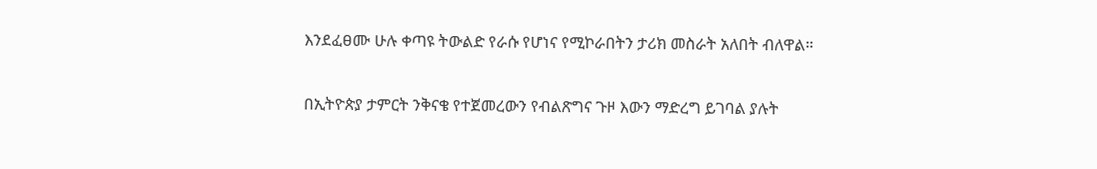እንደፈፀሙ ሁሉ ቀጣዩ ትውልድ የራሱ የሆነና የሚኮራበትን ታሪክ መስራት አለበት ብለዋል።

በኢትዮጵያ ታምርት ንቅናቄ የተጀመረውን የብልጽግና ጉዞ እውን ማድረግ ይገባል ያሉት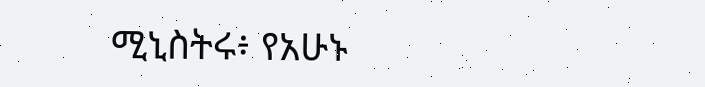ሚኒስትሩ፥ የአሁኑ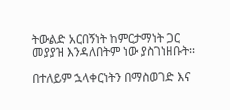ትውልድ አርበኝነት ከምርታማነት ጋር መያያዝ እንዳለበትም ነው ያስገነዘቡት፡፡

በተለይም ኋላቀርነትን በማስወገድ እና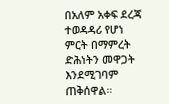በአለም አቀፍ ደረጃ ተወዳዳሪ የሆነ ምርት በማምረት ድሕነትን መዋጋት እንደሚገባም ጠቅሰዋል።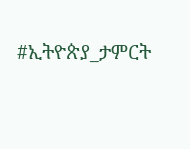#ኢትዮጵያ_ታምርት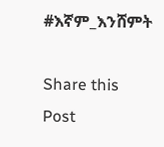#እኛም_እንሸምት

Share this Post